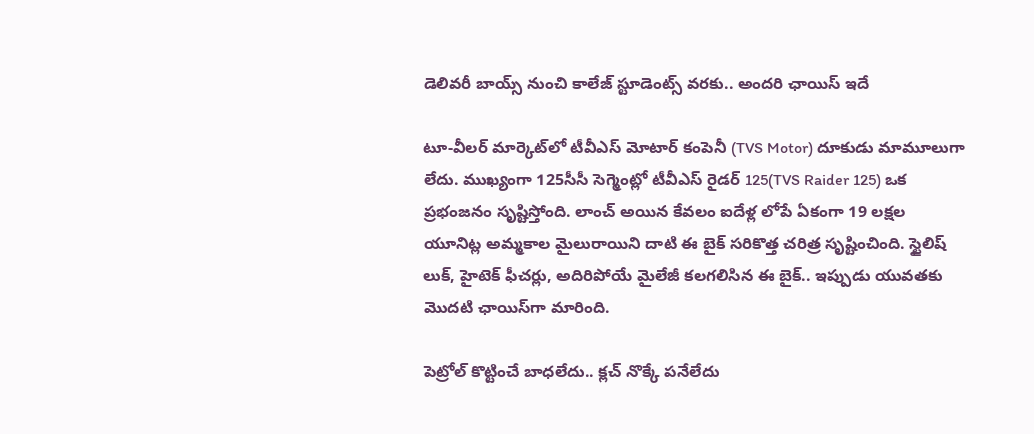డెలివరీ బాయ్స్ నుంచి కాలేజ్ స్టూడెంట్స్ వరకు.. అందరి ఛాయిస్‌ ఇదే

టూ-వీలర్ మార్కెట్‌లో టీవీఎస్ మోటార్ కంపెనీ (TVS Motor) దూకుడు మామూలుగా లేదు. ముఖ్యంగా 125సీసీ సెగ్మెంట్లో టీవీఎస్ రైడర్ 125(TVS Raider 125) ఒక ప్రభంజనం సృష్టిస్తోంది. లాంచ్ అయిన కేవలం ఐదేళ్ల లోపే ఏకంగా 19 లక్షల యూనిట్ల అమ్మకాల మైలురాయిని దాటి ఈ బైక్ సరికొత్త చరిత్ర సృష్టించింది. స్టైలిష్ లుక్, హైటెక్ ఫీచర్లు, అదిరిపోయే మైలేజీ కలగలిసిన ఈ బైక్.. ఇప్పుడు యువతకు మొదటి ఛాయిస్‌గా మారింది.

పెట్రోల్ కొట్టించే బాధలేదు.. క్లచ్ నొక్కే పనేలేదు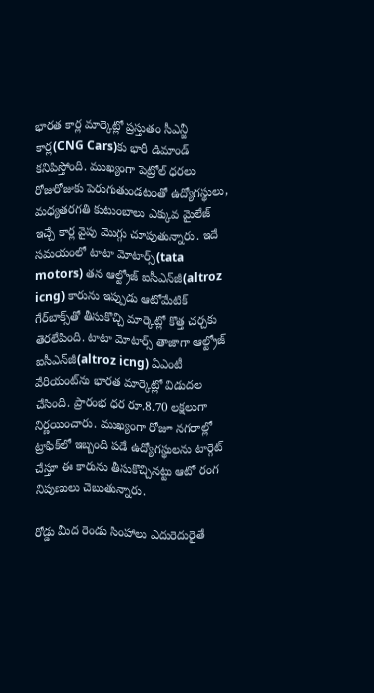భారత కార్ల మార్కెట్లో ప్రస్తుతం సీఎన్జీ కార్ల(CNG Cars)కు భారీ డిమాండ్ కనిపిస్తోంది. ముఖ్యంగా పెట్రోల్ ధరలు రోజురోజుకు పెరుగుతుండటంతో ఉద్యోగస్థులు, మధ్యతరగతి కుటుంబాలు ఎక్కువ మైలేజ్ ఇచ్చే కార్ల వైపు మొగ్గు చూపుతున్నారు. ఇదే సమయంలో టాటా మోటార్స్(tata motors) తన ఆల్ట్రోజ్ ఐసీఎన్‌జీ(altroz icng) కారును ఇప్పుడు ఆటోమేటిక్ గేర్‌బాక్స్‌తో తీసుకొచ్చి మార్కెట్లో కొత్త చర్చకు తెరలేపింది. టాటా మోటార్స్ తాజాగా ఆల్ట్రోజ్ ఐసీఎన్‌జీ(altroz icng) ఏఎంటీ వేరియంట్‌ను భారత మార్కెట్లో విడుదల చేసింది. ప్రారంభ ధర రూ.8.70 లక్షలుగా నిర్ణయించారు. ముఖ్యంగా రోజూ నగరాల్లో ట్రాఫిక్‌లో ఇబ్బంది పడే ఉద్యోగస్థులను టార్గెట్ చేస్తూ ఈ కారును తీసుకొచ్చినట్టు ఆటో రంగ నిపుణులు చెబుతున్నారు.

రోడ్డు మీద రెండు సింహాలు ఎదురెదురైతే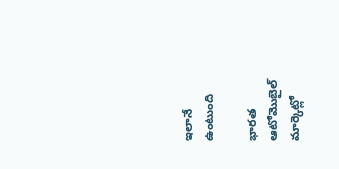ఇలానే ఉంటుంది

భారత ఆటోమొబైల్ మార్కెట్లో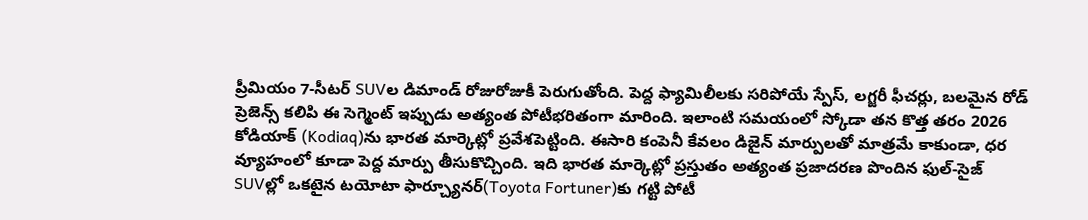ప్రీమియం 7-సీటర్ SUVల డిమాండ్ రోజురోజుకీ పెరుగుతోంది. పెద్ద ఫ్యామిలీలకు సరిపోయే స్పేస్, లగ్జరీ ఫీచర్లు, బలమైన రోడ్ ప్రెజెన్స్ కలిపి ఈ సెగ్మెంట్ ఇప్పుడు అత్యంత పోటీభరితంగా మారింది. ఇలాంటి సమయంలో స్కోడా తన కొత్త తరం 2026 కోడియాక్‌ (Kodiaq)ను భారత మార్కెట్లో ప్రవేశపెట్టింది. ఈసారి కంపెనీ కేవలం డిజైన్ మార్పులతో మాత్రమే కాకుండా, ధర వ్యూహంలో కూడా పెద్ద మార్పు తీసుకొచ్చింది. ఇది భారత మార్కెట్లో ప్రస్తుతం అత్యంత ప్రజాదరణ పొందిన ఫుల్-సైజ్ SUVల్లో ఒకటైన టయోటా ఫార్చ్యూనర్‌‌(Toyota Fortuner)కు గట్టి పోటీ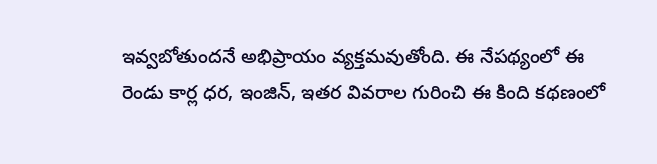ఇవ్వబోతుందనే అభిప్రాయం వ్యక్తమవుతోంది. ఈ నేపథ్యంలో ఈ రెండు కార్ల ధర, ఇంజిన్, ఇతర వివరాల గురించి ఈ కింది కథణంలో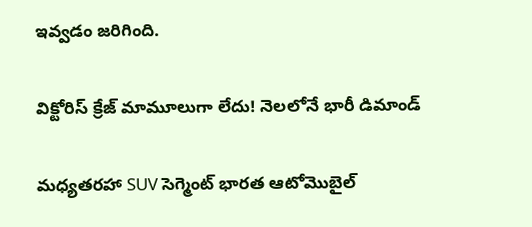ఇవ్వడం జరిగింది.

విక్టోరిస్ క్రేజ్ మామూలుగా లేదు! నెలలోనే భారీ డిమాండ్

మధ్యతరహా SUV సెగ్మెంట్ భారత ఆటోమొబైల్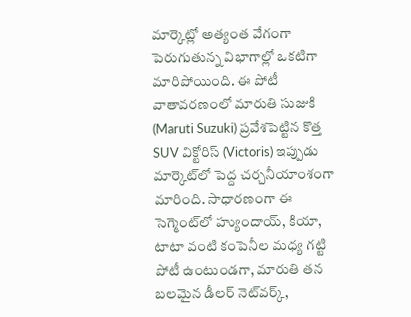మార్కెట్లో అత్యంత వేగంగా పెరుగుతున్న విభాగాల్లో ఒకటిగా మారిపోయింది. ఈ పోటీ వాతావరణంలో మారుతి సుజుకి (Maruti Suzuki) ప్రవేశపెట్టిన కొత్త SUV విక్టోరిస్ (Victoris) ఇప్పుడు మార్కెట్‌లో పెద్ద చర్చనీయాంశంగా మారింది. సాధారణంగా ఈ సెగ్మెంట్‌లో హ్యుందాయ్, కియా, టాటా వంటి కంపెనీల మధ్య గట్టి పోటీ ఉంటుండగా, మారుతి తన బలమైన డీలర్ నెట్‌వర్క్,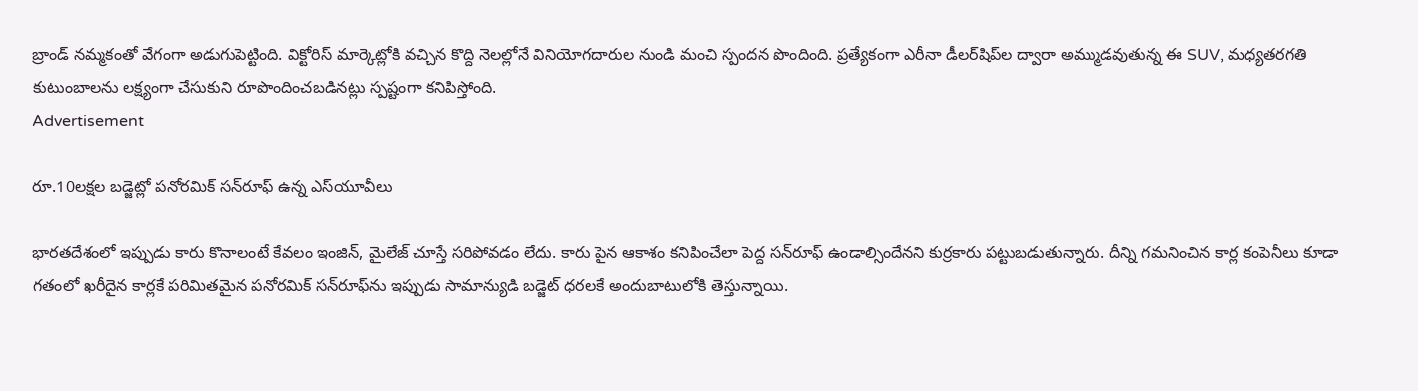బ్రాండ్ నమ్మకంతో వేగంగా అడుగుపెట్టింది. విక్టోరిస్ మార్కెట్లోకి వచ్చిన కొద్ది నెలల్లోనే వినియోగదారుల నుండి మంచి స్పందన పొందింది. ప్రత్యేకంగా ఎరీనా డీలర్‌షిప్‌ల ద్వారా అమ్ముడవుతున్న ఈ SUV, మధ్యతరగతి కుటుంబాలను లక్ష్యంగా చేసుకుని రూపొందించబడినట్లు స్పష్టంగా కనిపిస్తోంది.
Advertisement

రూ.10లక్షల బడ్జెట్లో పనోరమిక్ సన్‌రూఫ్ ఉన్న ఎస్‌యూవీలు

భారతదేశంలో ఇప్పుడు కారు కొనాలంటే కేవలం ఇంజిన్, మైలేజ్ చూస్తే సరిపోవడం లేదు. కారు పైన ఆకాశం కనిపించేలా పెద్ద సన్‌రూఫ్ ఉండాల్సిందేనని కుర్రకారు పట్టుబడుతున్నారు. దీన్ని గమనించిన కార్ల కంపెనీలు కూడా గతంలో ఖరీదైన కార్లకే పరిమితమైన పనోరమిక్ సన్‌రూఫ్‌ను ఇప్పుడు సామాన్యుడి బడ్జెట్ ధరలకే అందుబాటులోకి తెస్తున్నాయి.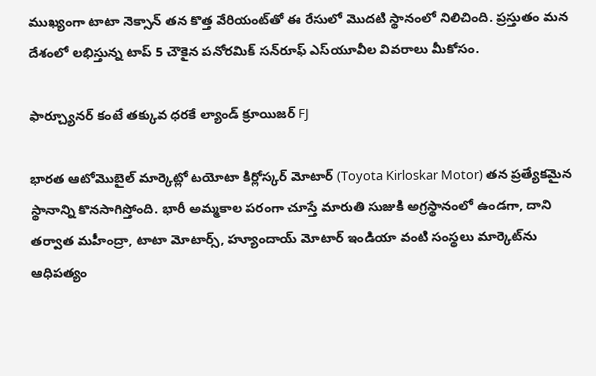ముఖ్యంగా టాటా నెక్సాన్ తన కొత్త వేరియంట్‌తో ఈ రేసులో మొదటి స్థానంలో నిలిచింది. ప్రస్తుతం మన దేశంలో లభిస్తున్న టాప్ 5 చౌకైన పనోరమిక్ సన్‌రూఫ్ ఎస్‌యూవీల వివరాలు మీకోసం.

ఫార్చ్యూనర్ కంటే తక్కువ ధరకే ల్యాండ్ క్రూయిజర్ FJ

భారత ఆటోమొబైల్ మార్కెట్లో టయోటా కిర్లోస్కర్ మోటార్ (Toyota Kirloskar Motor) తన ప్రత్యేకమైన స్థానాన్ని కొనసాగిస్తోంది. భారీ అమ్మకాల పరంగా చూస్తే మారుతి సుజుకి అగ్రస్థానంలో ఉండగా, దాని తర్వాత మహీంద్రా, టాటా మోటార్స్, హ్యూందాయ్ మోటార్ ఇండియా వంటి సంస్థలు మార్కెట్‌ను ఆధిపత్యం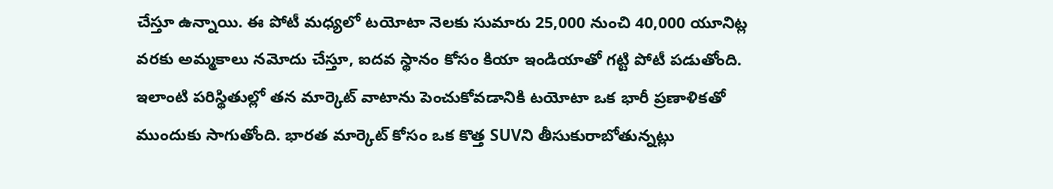చేస్తూ ఉన్నాయి. ఈ పోటీ మధ్యలో టయోటా నెలకు సుమారు 25,000 నుంచి 40,000 యూనిట్ల వరకు అమ్మకాలు నమోదు చేస్తూ, ఐదవ స్థానం కోసం కియా ఇండియాతో గట్టి పోటీ పడుతోంది. ఇలాంటి పరిస్థితుల్లో తన మార్కెట్ వాటాను పెంచుకోవడానికి టయోటా ఒక భారీ ప్రణాళికతో ముందుకు సాగుతోంది. భారత మార్కెట్ కోసం ఒక కొత్త SUVని తీసుకురాబోతున్నట్లు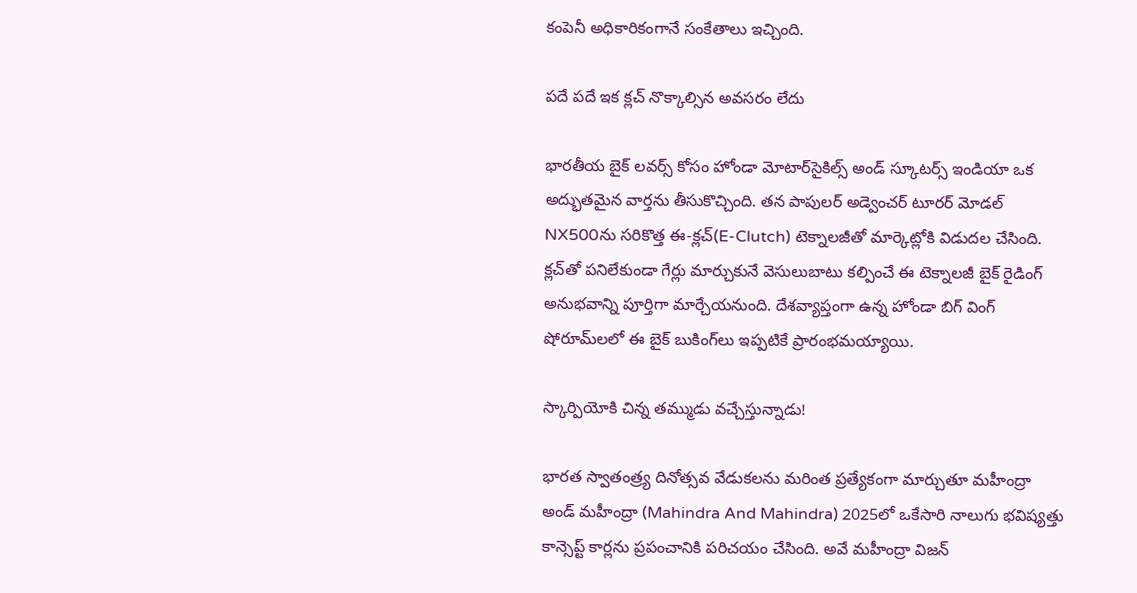కంపెనీ అధికారికంగానే సంకేతాలు ఇచ్చింది.

పదే పదే ఇక క్లచ్ నొక్కాల్సిన అవసరం లేదు

భారతీయ బైక్ లవర్స్ కోసం హోండా మోటార్‌సైకిల్స్ అండ్ స్కూటర్స్ ఇండియా ఒక అద్భుతమైన వార్తను తీసుకొచ్చింది. తన పాపులర్ అడ్వెంచర్ టూరర్ మోడల్ NX500ను సరికొత్త ఈ-క్లచ్(E-Clutch) టెక్నాలజీతో మార్కెట్లోకి విడుదల చేసింది. క్లచ్‌తో పనిలేకుండా గేర్లు మార్చుకునే వెసులుబాటు కల్పించే ఈ టెక్నాలజీ బైక్ రైడింగ్ అనుభవాన్ని పూర్తిగా మార్చేయనుంది. దేశవ్యాప్తంగా ఉన్న హోండా బిగ్ వింగ్ షోరూమ్‌లలో ఈ బైక్ బుకింగ్‌లు ఇప్పటికే ప్రారంభమయ్యాయి.

స్కార్పియోకి చిన్న తమ్ముడు వచ్చేస్తున్నాడు!

భారత స్వాతంత్ర్య దినోత్సవ వేడుకలను మరింత ప్రత్యేకంగా మార్చుతూ మహీంద్రా అండ్ మహీంద్రా (Mahindra And Mahindra) 2025లో ఒకేసారి నాలుగు భవిష్యత్తు కాన్సెప్ట్ కార్లను ప్రపంచానికి పరిచయం చేసింది. అవే మహీంద్రా విజన్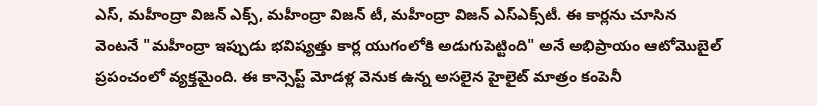ఎస్, మహీంద్రా విజన్ ఎక్స్, మహీంద్రా విజన్ టీ, మహీంద్రా విజన్ ఎస్‌ఎక్స్‌టీ. ఈ కార్లను చూసిన వెంటనే "మహీంద్రా ఇప్పుడు భవిష్యత్తు కార్ల యుగంలోకి అడుగుపెట్టింది" అనే అభిప్రాయం ఆటోమొబైల్ ప్రపంచంలో వ్యక్తమైంది. ఈ కాన్సెప్ట్ మోడళ్ల వెనుక ఉన్న అసలైన హైలైట్ మాత్రం కంపెనీ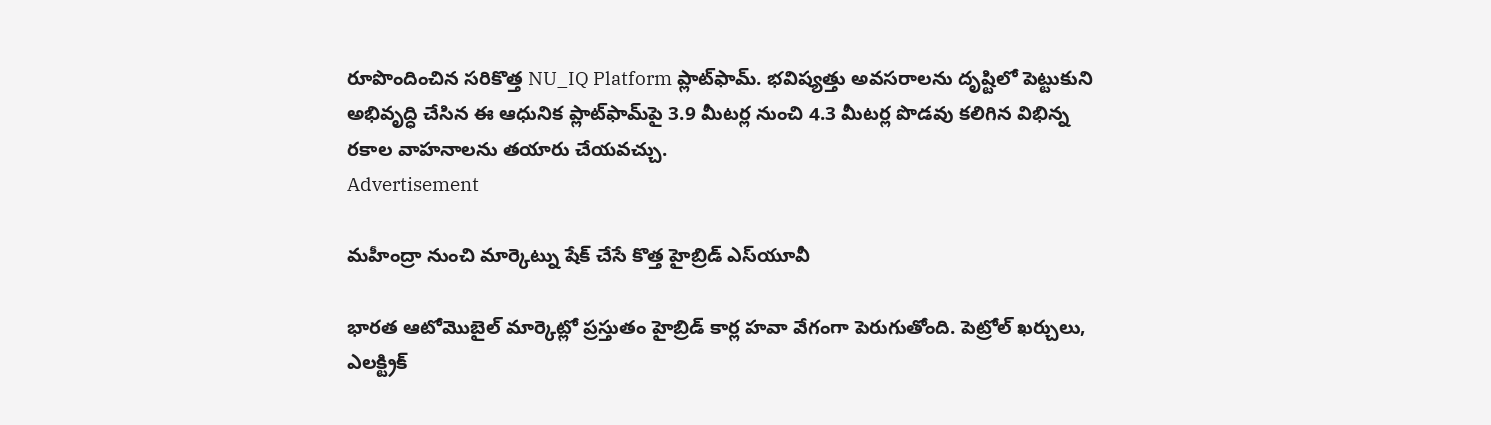రూపొందించిన సరికొత్త NU_IQ Platform ప్లాట్‌ఫామ్. భవిష్యత్తు అవసరాలను దృష్టిలో పెట్టుకుని అభివృద్ధి చేసిన ఈ ఆధునిక ప్లాట్‌ఫామ్‌పై 3.9 మీటర్ల నుంచి 4.3 మీటర్ల పొడవు కలిగిన విభిన్న రకాల వాహనాలను తయారు చేయవచ్చు.
Advertisement

మహీంద్రా నుంచి మార్కెట్ను షేక్ చేసే కొత్త హైబ్రిడ్ ఎస్‌యూవీ

భారత ఆటోమొబైల్ మార్కెట్లో ప్రస్తుతం హైబ్రిడ్ కార్ల హవా వేగంగా పెరుగుతోంది. పెట్రోల్ ఖర్చులు, ఎలక్ట్రిక్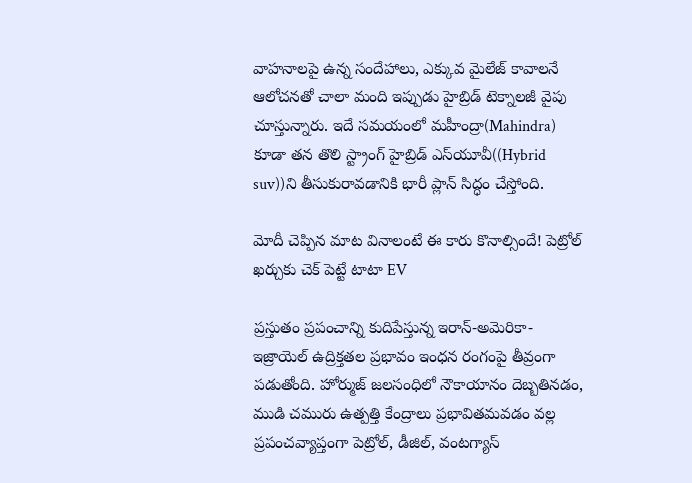వాహనాలపై ఉన్న సందేహాలు, ఎక్కువ మైలేజ్ కావాలనే ఆలోచనతో చాలా మంది ఇప్పుడు హైబ్రిడ్ టెక్నాలజీ వైపు చూస్తున్నారు. ఇదే సమయంలో మహీంద్రా(Mahindra) కూడా తన తొలి స్ట్రాంగ్ హైబ్రిడ్ ఎస్‌యూవీ((Hybrid suv))ని తీసుకురావడానికి భారీ ప్లాన్ సిద్ధం చేస్తోంది.

మోదీ చెప్పిన మాట వినాలంటే ఈ కారు కొనాల్సిందే! పెట్రోల్ ఖర్చుకు చెక్ పెట్టే టాటా EV

ప్రస్తుతం ప్రపంచాన్ని కుదిపేస్తున్న ఇరాన్-అమెరికా-ఇజ్రాయెల్ ఉద్రిక్తతల ప్రభావం ఇంధన రంగంపై తీవ్రంగా పడుతోంది. హోర్ముజ్ జలసంధిలో నౌకాయానం దెబ్బతినడం, ముడి చమురు ఉత్పత్తి కేంద్రాలు ప్రభావితమవడం వల్ల ప్రపంచవ్యాప్తంగా పెట్రోల్, డీజిల్, వంటగ్యాస్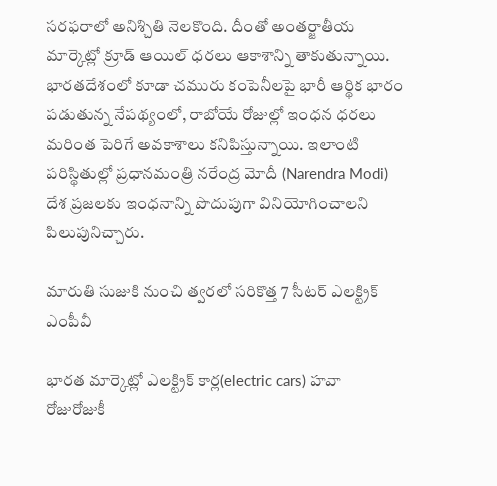సరఫరాలో అనిశ్చితి నెలకొంది. దీంతో అంతర్జాతీయ మార్కెట్లో క్రూడ్ ఆయిల్ ధరలు ఆకాశాన్ని తాకుతున్నాయి. భారతదేశంలో కూడా చమురు కంపెనీలపై భారీ ఆర్థిక భారం పడుతున్న నేపథ్యంలో, రాబోయే రోజుల్లో ఇంధన ధరలు మరింత పెరిగే అవకాశాలు కనిపిస్తున్నాయి. ఇలాంటి పరిస్థితుల్లో ప్రధానమంత్రి నరేంద్ర మోదీ (Narendra Modi) దేశ ప్రజలకు ఇంధనాన్ని పొదుపుగా వినియోగించాలని పిలుపునిచ్చారు.

మారుతి సుజుకి నుంచి త్వరలో సరికొత్త 7 సీటర్ ఎలక్ట్రిక్ ఎంపీవీ

భారత మార్కెట్లో ఎలక్ట్రిక్ కార్ల(electric cars) హవా రోజురోజుకీ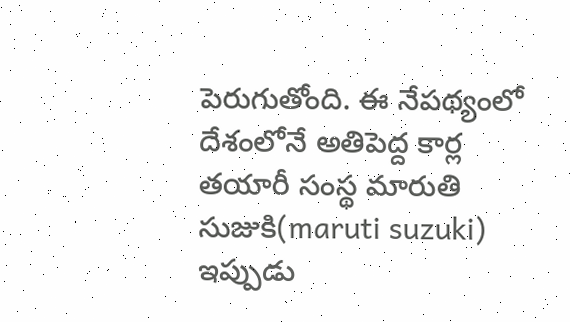పెరుగుతోంది. ఈ నేపథ్యంలో దేశంలోనే అతిపెద్ద కార్ల తయారీ సంస్థ మారుతి సుజుకి(maruti suzuki) ఇప్పుడు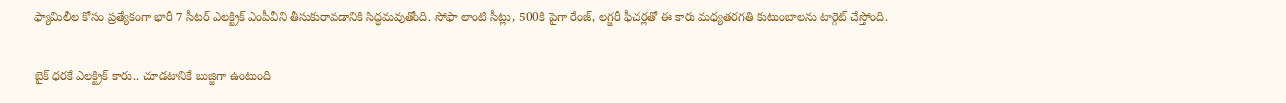ఫ్యామిలీల కోసం ప్రత్యేకంగా భారీ 7 సీటర్ ఎలక్ట్రిక్ ఎంపీవీని తీసుకురావడానికి సిద్ధమవుతోంది. సోఫా లాంటి సీట్లు, 500కి పైగా రేంజ్, లగ్జరీ ఫీచర్లతో ఈ కారు మధ్యతరగతి కుటుంబాలను టార్గెట్ చేస్తోంది.

బైక్ ధరకే ఎలక్ట్రిక్ కారు.. చూడటానికే బుజ్జిగా ఉంటుంది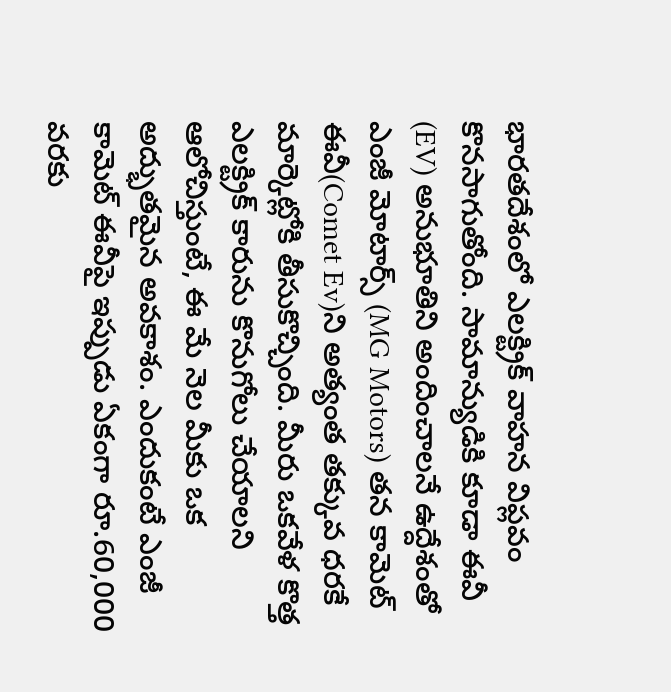భారతదేశంలో ఎలక్ట్రిక్ వాహన విప్లవం కొనసాగుతోంది. సామాన్యుడికి కూడా ఈవీ (EV) అనుభూతిని అందించాలనే ఉద్దేశంతో ఎంజీ మోటార్స్ (MG Motors) తన కామెట్ ఈవీ(Comet Ev)ని అత్యంత తక్కువ ధరకే మార్కెట్లోకి తీసుకొచ్చింది. మీరు ఒకవేళ కొత్త ఎలక్ట్రిక్ కారును కొనుగోలు చేయాలని ఆలోచిస్తుంటే, ఈ మే నెల మీకు ఒక అద్భుతమైన అవకాశం. ఎందుకంటే ఎంజీ కామెట్ ఈవీపై ఇప్పుడు ఏకంగా రూ.60,000 వరకు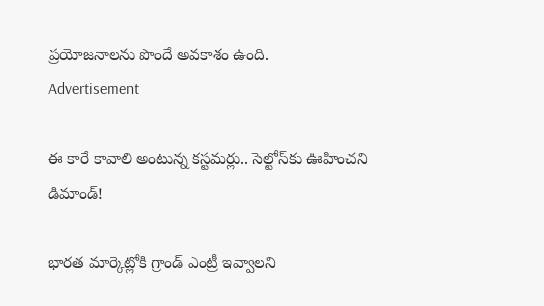ప్రయోజనాలను పొందే అవకాశం ఉంది.
Advertisement

ఈ కారే కావాలి అంటున్న కస్టమర్లు.. సెల్టోస్‌కు ఊహించని డిమాండ్!

భారత మార్కెట్లోకి గ్రాండ్ ఎంట్రీ ఇవ్వాలని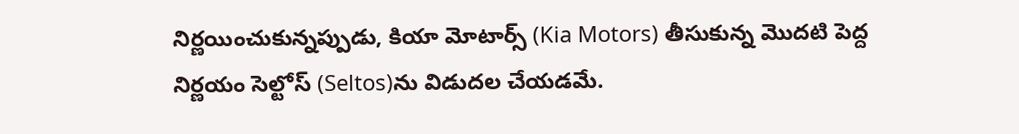నిర్ణయించుకున్నప్పుడు, కియా మోటార్స్ (Kia Motors) తీసుకున్న మొదటి పెద్ద నిర్ణయం సెల్టోస్‌ (Seltos)ను విడుదల చేయడమే.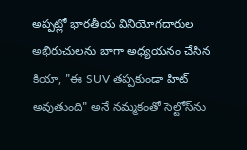అప్పట్లో భారతీయ వినియోగదారుల అభిరుచులను బాగా అధ్యయనం చేసిన కియా, "ఈ SUV తప్పకుండా హిట్ అవుతుంది" అనే నమ్మకంతో సెల్టోస్‌ను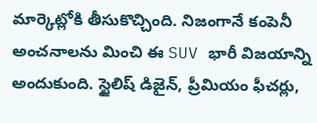మార్కెట్లోకి తీసుకొచ్చింది. నిజంగానే కంపెనీ అంచనాలను మించి ఈ SUV భారీ విజయాన్ని అందుకుంది. స్టైలిష్ డిజైన్‌, ప్రీమియం ఫీచర్లు,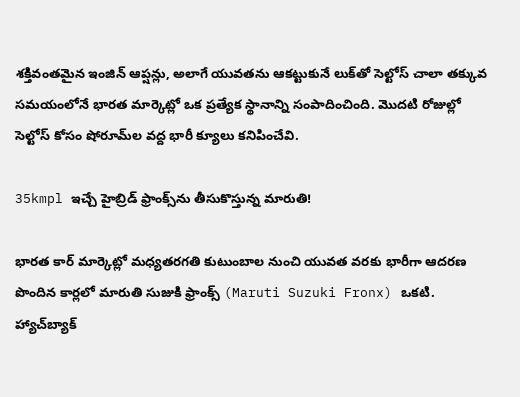శక్తివంతమైన ఇంజిన్ ఆప్షన్లు, అలాగే యువతను ఆకట్టుకునే లుక్‌తో సెల్టోస్ చాలా తక్కువ సమయంలోనే భారత మార్కెట్లో ఒక ప్రత్యేక స్థానాన్ని సంపాదించింది. మొదటి రోజుల్లో సెల్టోస్ కోసం షోరూమ్‌ల వద్ద భారీ క్యూలు కనిపించేవి.

35kmpl ఇచ్చే హైబ్రిడ్ ఫ్రాంక్స్‌ను తీసుకొస్తున్న మారుతి!

భారత కార్ మార్కెట్లో మధ్యతరగతి కుటుంబాల నుంచి యువత వరకు భారీగా ఆదరణ పొందిన కార్లలో మారుతి సుజుకి ఫ్రాంక్స్ (Maruti Suzuki Fronx) ఒకటి. హ్యాచ్‌బ్యాక్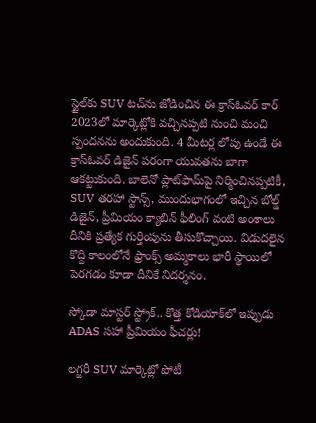స్టైల్‌కు SUV టచ్‌ను జోడించిన ఈ క్రాస్ఓవర్ కార్ 2023లో మార్కెట్లోకి వచ్చినప్పటి నుంచి మంచి స్పందనను అందుకుంది. 4 మీటర్ల లోపు ఉండే ఈ క్రాస్ఓవర్ డిజైన్ పరంగా యువతను బాగా ఆకట్టుకుంది. బాలెనో ప్లాట్‌ఫామ్‌పై నిర్మించినప్పటికీ, SUV తరహా స్టాన్స్‌, ముందుభాగంలో ఇచ్చిన బోల్డ్ డిజైన్‌, ప్రీమియం క్యాబిన్ ఫీలింగ్‌ వంటి అంశాలు దీనికి ప్రత్యేక గుర్తింపును తీసుకొచ్చాయి. విడుదలైన కొద్ది కాలంలోనే ఫ్రాంక్స్ అమ్మకాలు భారీ స్థాయిలో పెరగడం కూడా దీనికే నిదర్శనం.

స్కోడా మాస్టర్ స్ట్రోక్.. కొత్త కోడియాక్‌లో ఇప్పుడు ADAS సహా ప్రీమియం ఫీచర్లు!

లగ్జరీ SUV మార్కెట్లో పోటీ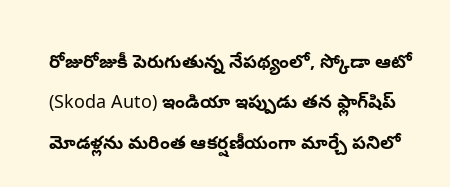రోజురోజుకీ పెరుగుతున్న నేపథ్యంలో, స్కోడా ఆటో (Skoda Auto) ఇండియా ఇప్పుడు తన ఫ్లాగ్‌షిప్ మోడళ్లను మరింత ఆకర్షణీయంగా మార్చే పనిలో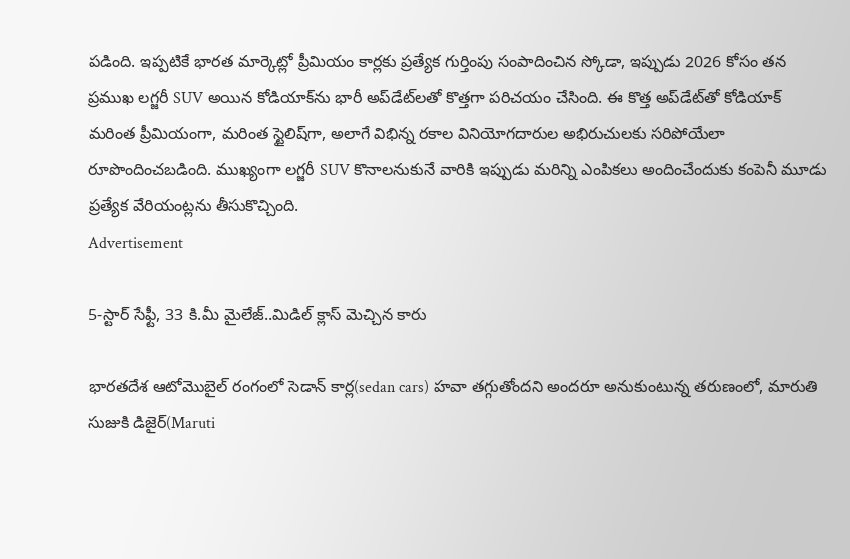పడింది. ఇప్పటికే భారత మార్కెట్లో ప్రీమియం కార్లకు ప్రత్యేక గుర్తింపు సంపాదించిన స్కోడా, ఇప్పుడు 2026 కోసం తన ప్రముఖ లగ్జరీ SUV అయిన కోడియాక్‌ను భారీ అప్‌డేట్‌లతో కొత్తగా పరిచయం చేసింది. ఈ కొత్త అప్‌డేట్‌తో కోడియాక్ మరింత ప్రీమియంగా, మరింత స్టైలిష్‌గా, అలాగే విభిన్న రకాల వినియోగదారుల అభిరుచులకు సరిపోయేలా రూపొందించబడింది. ముఖ్యంగా లగ్జరీ SUV కొనాలనుకునే వారికి ఇప్పుడు మరిన్ని ఎంపికలు అందించేందుకు కంపెనీ మూడు ప్రత్యేక వేరియంట్లను తీసుకొచ్చింది.
Advertisement

5-స్టార్ సేఫ్టీ, 33 కి.మీ మైలేజ్..మిడిల్ క్లాస్ మెచ్చిన కారు

భారతదేశ ఆటోమొబైల్ రంగంలో సెడాన్ కార్ల(sedan cars) హవా తగ్గుతోందని అందరూ అనుకుంటున్న తరుణంలో, మారుతి సుజుకి డిజైర్(Maruti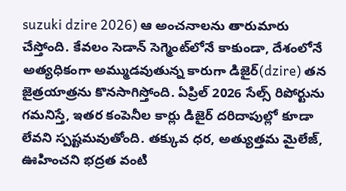suzuki dzire 2026) ఆ అంచనాలను తారుమారు చేస్తోంది. కేవలం సెడాన్ సెగ్మెంట్‌లోనే కాకుండా, దేశంలోనే అత్యధికంగా అమ్ముడవుతున్న కారుగా డిజైర్(dzire) తన జైత్రయాత్రను కొనసాగిస్తోంది. ఏప్రిల్ 2026 సేల్స్ రిపోర్టును గమనిస్తే, ఇతర కంపెనీల కార్లు డిజైర్ దరిదాపుల్లో కూడా లేవని స్పష్టమవుతోంది. తక్కువ ధర, అత్యుత్తమ మైలేజ్, ఊహించని భద్రత వంటి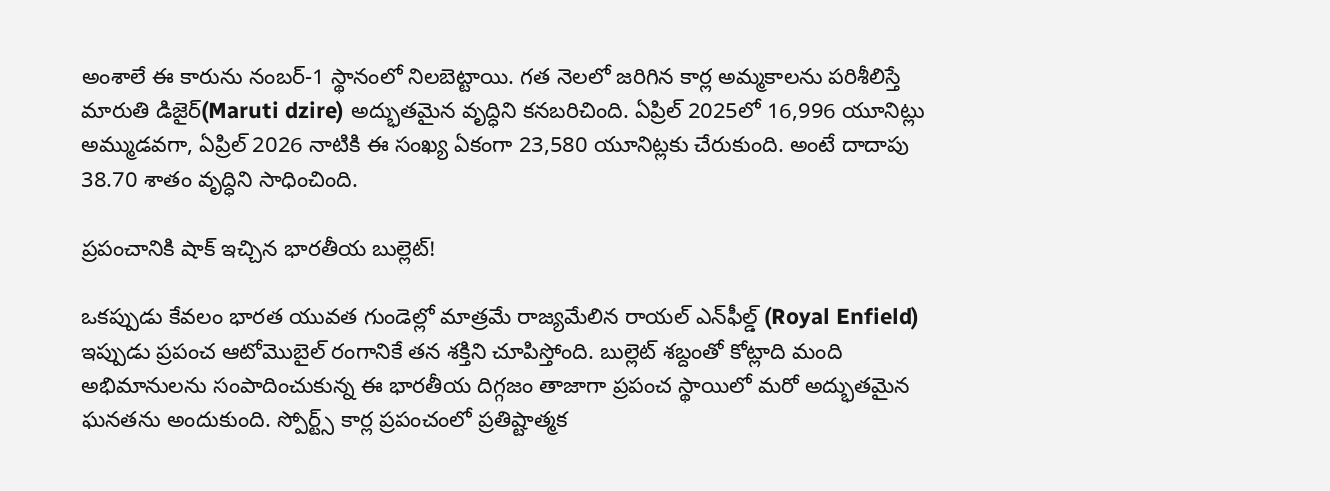అంశాలే ఈ కారును నంబర్-1 స్థానంలో నిలబెట్టాయి. గత నెలలో జరిగిన కార్ల అమ్మకాలను పరిశీలిస్తే మారుతి డిజైర్(Maruti dzire) అద్భుతమైన వృద్ధిని కనబరిచింది. ఏప్రిల్ 2025లో 16,996 యూనిట్లు అమ్ముడవగా, ఏప్రిల్ 2026 నాటికి ఈ సంఖ్య ఏకంగా 23,580 యూనిట్లకు చేరుకుంది. అంటే దాదాపు 38.70 శాతం వృద్ధిని సాధించింది.

ప్రపంచానికి షాక్ ఇచ్చిన భారతీయ బుల్లెట్!

ఒకప్పుడు కేవలం భారత యువత గుండెల్లో మాత్రమే రాజ్యమేలిన రాయల్ ఎన్‌ఫీల్డ్ (Royal Enfield) ఇప్పుడు ప్రపంచ ఆటోమొబైల్ రంగానికే తన శక్తిని చూపిస్తోంది. బుల్లెట్ శబ్దంతో కోట్లాది మంది అభిమానులను సంపాదించుకున్న ఈ భారతీయ దిగ్గజం తాజాగా ప్రపంచ స్థాయిలో మరో అద్భుతమైన ఘనతను అందుకుంది. స్పోర్ట్స్ కార్ల ప్రపంచంలో ప్రతిష్టాత్మక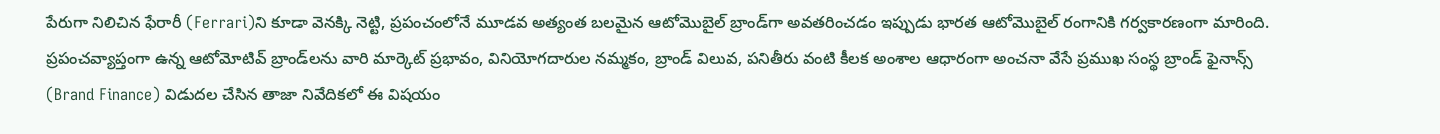పేరుగా నిలిచిన ఫేరారీ (Ferrari)ని కూడా వెనక్కి నెట్టి, ప్రపంచంలోనే మూడవ అత్యంత బలమైన ఆటోమొబైల్ బ్రాండ్‌గా అవతరించడం ఇప్పుడు భారత ఆటోమొబైల్ రంగానికి గర్వకారణంగా మారింది. ప్రపంచవ్యాప్తంగా ఉన్న ఆటోమోటివ్ బ్రాండ్‌లను వారి మార్కెట్ ప్రభావం, వినియోగదారుల నమ్మకం, బ్రాండ్ విలువ, పనితీరు వంటి కీలక అంశాల ఆధారంగా అంచనా వేసే ప్రముఖ సంస్థ బ్రాండ్ ఫైనాన్స్ (Brand Finance) విడుదల చేసిన తాజా నివేదికలో ఈ విషయం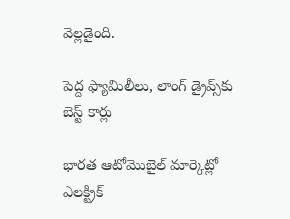వెల్లడైంది.

పెద్ద ఫ్యామిలీలు, లాంగ్ డ్రైవ్స్‌కు బెస్ట్ కార్లు

భారత ఆటోమొబైల్ మార్కెట్లో ఎలక్ట్రిక్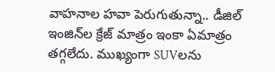వాహనాల హవా పెరుగుతున్నా.. డీజిల్ ఇంజిన్‌ల క్రేజ్ మాత్రం ఇంకా ఏమాత్రం తగ్గలేదు. ముఖ్యంగా SUVలను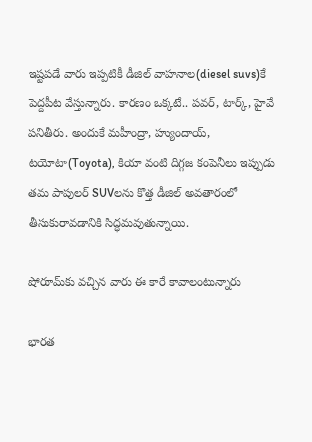ఇష్టపడే వారు ఇప్పటికీ డీజిల్ వాహనాల(diesel suvs)కే పెద్దపీట వేస్తున్నారు. కారణం ఒక్కటే.. పవర్, టార్క్, హైవే పనితీరు. అందుకే మహీంద్రా, హ్యుందాయ్, టయోటా(Toyota), కియా వంటి దిగ్గజ కంపెనీలు ఇప్పుడు తమ పాపులర్ SUVలను కొత్త డీజిల్ అవతారంలో తీసుకురావడానికి సిద్ధమవుతున్నాయి.

షోరూమ్‌కు వచ్చిన వారు ఈ కారే కావాలంటున్నారు

భారత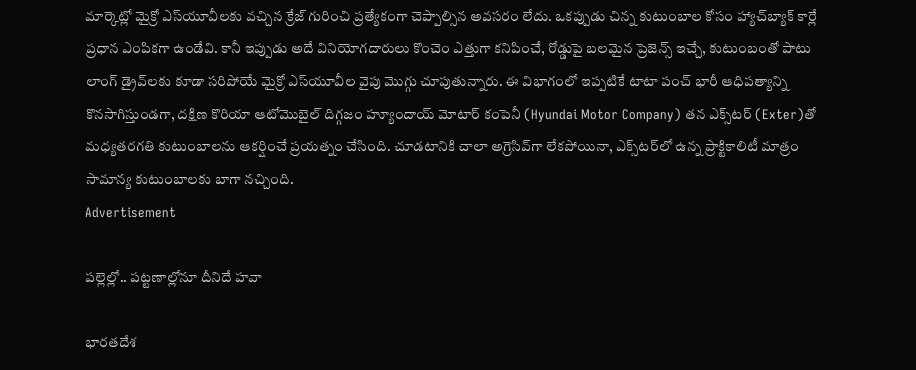మార్కెట్లో మైక్రో ఎస్‌యూవీలకు వచ్చిన క్రేజ్‌ గురించి ప్రత్యేకంగా చెప్పాల్సిన అవసరం లేదు. ఒకప్పుడు చిన్న కుటుంబాల కోసం హ్యాచ్‌బ్యాక్ కార్లే ప్రధాన ఎంపికగా ఉండేవి. కానీ ఇప్పుడు అదే వినియోగదారులు కొంచెం ఎత్తుగా కనిపించే, రోడ్డుపై బలమైన ప్రెజెన్స్ ఇచ్చే, కుటుంబంతో పాటు లాంగ్ డ్రైవ్‌లకు కూడా సరిపోయే మైక్రో ఎస్‌యూవీల వైపు మొగ్గు చూపుతున్నారు. ఈ విభాగంలో ఇప్పటికే టాటా పంచ్ భారీ ఆధిపత్యాన్ని కొనసాగిస్తుండగా, దక్షిణ కొరియా ఆటోమొబైల్ దిగ్గజం హ్యూందాయ్ మోటార్ కంపెనీ (Hyundai Motor Company) తన ఎక్స్‌టర్‌ (Exter)తో మధ్యతరగతి కుటుంబాలను ఆకర్షించే ప్రయత్నం చేసింది. చూడటానికి చాలా అగ్రెసివ్‌గా లేకపోయినా, ఎక్స్‌టర్‌లో ఉన్న ప్రాక్టికాలిటీ మాత్రం సామాన్య కుటుంబాలకు బాగా నచ్చింది.
Advertisement

పల్లెల్లో.. పట్టణాల్లోనూ దీనిదే హవా

భారతదేశ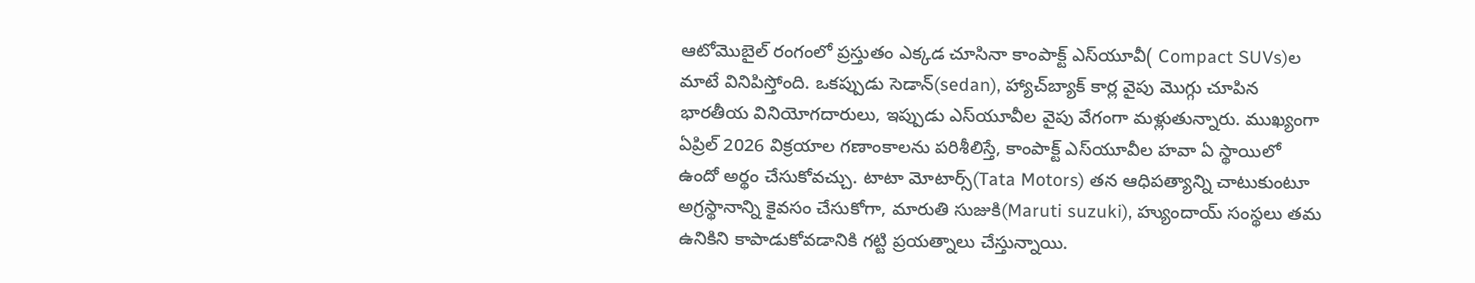ఆటోమొబైల్ రంగంలో ప్రస్తుతం ఎక్కడ చూసినా కాంపాక్ట్ ఎస్‌యూవీ( Compact SUVs)ల మాటే వినిపిస్తోంది. ఒకప్పుడు సెడాన్(sedan), హ్యాచ్‌బ్యాక్ కార్ల వైపు మొగ్గు చూపిన భారతీయ వినియోగదారులు, ఇప్పుడు ఎస్‌యూవీల వైపు వేగంగా మళ్లుతున్నారు. ముఖ్యంగా ఏప్రిల్ 2026 విక్రయాల గణాంకాలను పరిశీలిస్తే, కాంపాక్ట్ ఎస్‌యూవీల హవా ఏ స్థాయిలో ఉందో అర్థం చేసుకోవచ్చు. టాటా మోటార్స్(Tata Motors) తన ఆధిపత్యాన్ని చాటుకుంటూ అగ్రస్థానాన్ని కైవసం చేసుకోగా, మారుతి సుజుకి(Maruti suzuki), హ్యుందాయ్ సంస్థలు తమ ఉనికిని కాపాడుకోవడానికి గట్టి ప్రయత్నాలు చేస్తున్నాయి.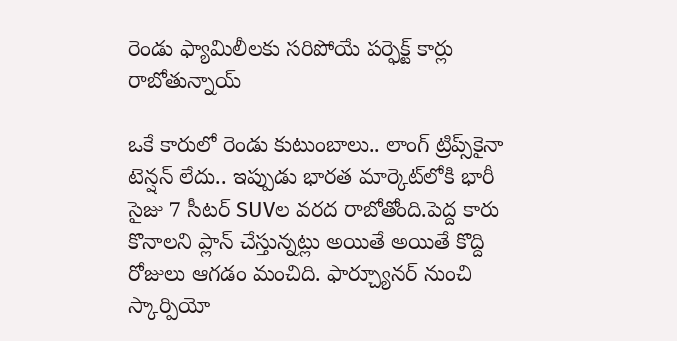రెండు ఫ్యామిలీలకు సరిపోయే పర్ఫెక్ట్ కార్లు రాబోతున్నాయ్

ఒకే కారులో రెండు కుటుంబాలు.. లాంగ్ ట్రిప్స్‌కైనా టెన్షన్ లేదు.. ఇప్పుడు భారత మార్కెట్‌లోకి భారీ సైజు 7 సీటర్ SUVల వరద రాబోతోంది.పెద్ద కారు కొనాలని ప్లాన్ చేస్తున్నట్లు అయితే అయితే కొద్ది రోజులు ఆగడం మంచిది. ఫార్చ్యూనర్ నుంచి స్కార్పియో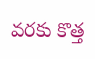వరకు కొత్త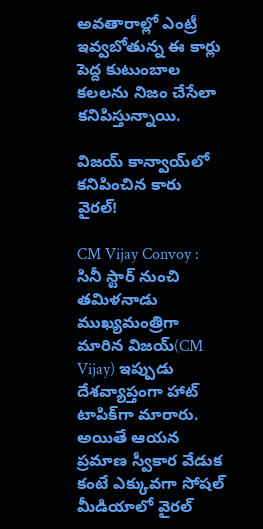అవతారాల్లో ఎంట్రీ ఇవ్వబోతున్న ఈ కార్లు పెద్ద కుటుంబాల కలలను నిజం చేసేలా కనిపిస్తున్నాయి.

విజయ్ కాన్వాయ్‌లో కనిపించిన కారు వైరల్!

CM Vijay Convoy : సినీ స్టార్ నుంచి తమిళనాడు ముఖ్యమంత్రిగా మారిన విజయ్(CM Vijay) ఇప్పుడు దేశవ్యాప్తంగా హాట్ టాపిక్‌గా మారారు. అయితే ఆయన ప్రమాణ స్వీకార వేడుక కంటే ఎక్కువగా సోషల్ మీడియాలో వైరల్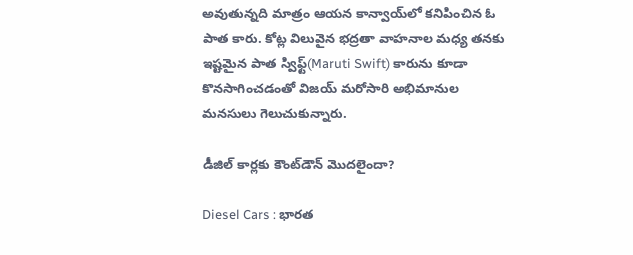అవుతున్నది మాత్రం ఆయన కాన్వాయ్‌లో కనిపించిన ఓ పాత కారు. కోట్ల విలువైన భద్రతా వాహనాల మధ్య తనకు ఇష్టమైన పాత స్విఫ్ట్(Maruti Swift) కారును కూడా కొనసాగించడంతో విజయ్ మరోసారి అభిమానుల మనసులు గెలుచుకున్నారు.

డీజిల్ కార్లకు కౌంట్‌డౌన్ మొదలైందా?

Diesel Cars : భారత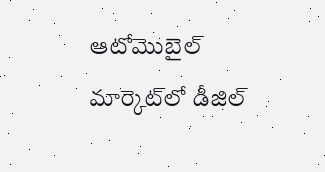ఆటోమొబైల్ మార్కెట్‌లో డీజిల్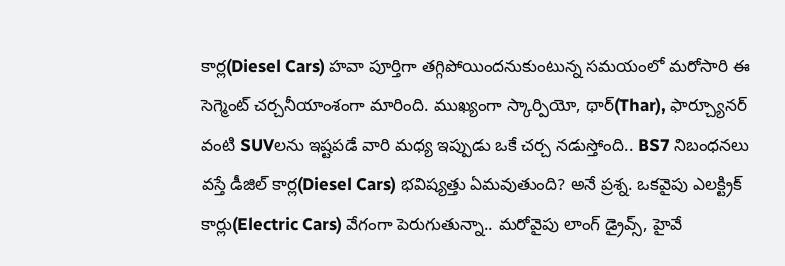కార్ల(Diesel Cars) హవా పూర్తిగా తగ్గిపోయిందనుకుంటున్న సమయంలో మరోసారి ఈ సెగ్మెంట్ చర్చనీయాంశంగా మారింది. ముఖ్యంగా స్కార్పియో, థార్(Thar), ఫార్చ్యూనర్ వంటి SUVలను ఇష్టపడే వారి మధ్య ఇప్పుడు ఒకే చర్చ నడుస్తోంది.. BS7 నిబంధనలు వస్తే డీజిల్ కార్ల(Diesel Cars) భవిష్యత్తు ఏమవుతుంది? అనే ప్రశ్న. ఒకవైపు ఎలక్ట్రిక్ కార్లు(Electric Cars) వేగంగా పెరుగుతున్నా.. మరోవైపు లాంగ్ డ్రైవ్స్, హైవే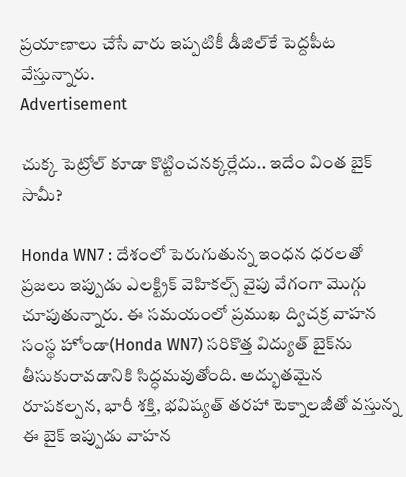ప్రయాణాలు చేసే వారు ఇప్పటికీ డీజిల్‌కే పెద్దపీట వేస్తున్నారు.
Advertisement

చుక్క పెట్రోల్ కూడా కొట్టించనక్కర్లేదు.. ఇదేం వింత బైక్ సామీ?

Honda WN7 : దేశంలో పెరుగుతున్న ఇంధన ధరలతో ప్రజలు ఇప్పుడు ఎలక్ట్రిక్ వెహికల్స్ వైపు వేగంగా మొగ్గు చూపుతున్నారు. ఈ సమయంలో ప్రముఖ ద్విచక్ర వాహన సంస్థ హోండా(Honda WN7) సరికొత్త విద్యుత్ బైక్‌ను తీసుకురావడానికి సిద్ధమవుతోంది. అద్భుతమైన రూపకల్పన, భారీ శక్తి, భవిష్యత్ తరహా టెక్నాలజీతో వస్తున్న ఈ బైక్ ఇప్పుడు వాహన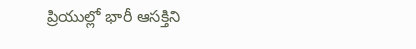ప్రియుల్లో భారీ ఆసక్తిని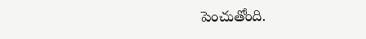పెంచుతోంది.